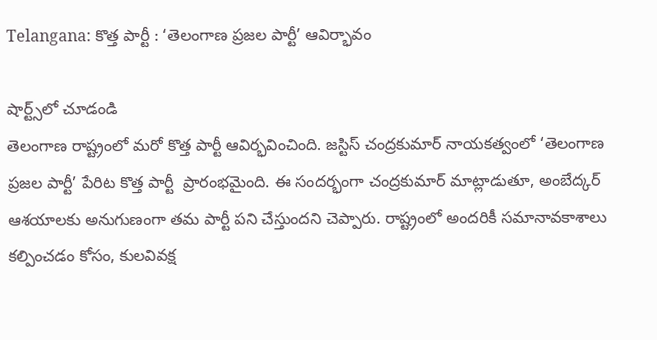Telangana: కొత్త పార్టీ : ‘తెలంగాణ ప్రజల పార్టీ’ ఆవిర్భావం

షార్ట్స్‌లో చూడండి
తెలంగాణ రాష్ట్రంలో మరో కొత్త పార్టీ ఆవిర్భవించింది. జస్టిస్ చంద్రకుమార్ నాయకత్వంలో ‘తెలంగాణ ప్రజల పార్టీ’ పేరిట కొత్త పార్టీ  ప్రారంభమైంది. ఈ సందర్భంగా చంద్రకుమార్ మాట్లాడుతూ, అంబేద్కర్ ఆశయాలకు అనుగుణంగా తమ పార్టీ పని చేస్తుందని చెప్పారు. రాష్ట్రంలో అందరికీ సమానావకాశాలు కల్పించడం కోసం, కులవివక్ష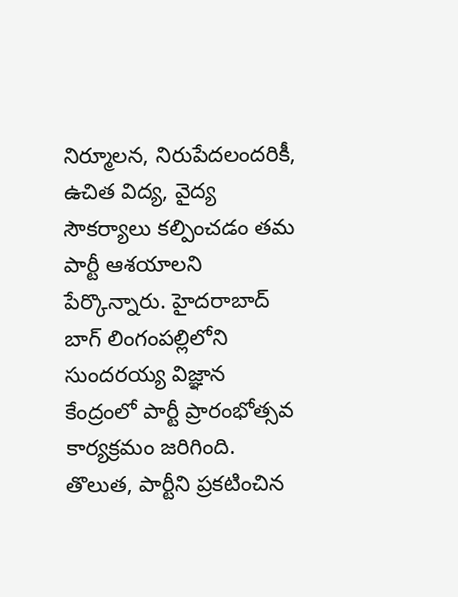నిర్మూలన, నిరుపేదలందరికీ, ఉచిత విద్య, వైద్య సౌకర్యాలు కల్పించడం తమ పార్టీ ఆశయాలని పేర్కొన్నారు. హైదరాబాద్ బాగ్ లింగంపల్లిలోని సుందరయ్య విజ్ఞాన కేంద్రంలో పార్టీ ప్రారంభోత్సవ కార్యక్రమం జరిగింది. తొలుత, పార్టీని ప్రకటించిన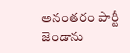అనంతరం పార్టీ జెండాను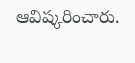ఆవిష్కరించారు.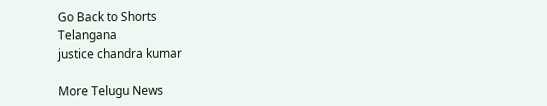Go Back to Shorts
Telangana
justice chandra kumar

More Telugu News